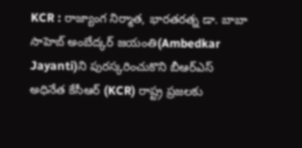KCR : రాజ్యాంగ నిర్మాత, భారతరత్న డా. బాబా సాహెబ్ అంబేద్కర్ జయంతి(Ambedkar Jayanti)ని పురస్కరించుకొని బీఆర్ఎస్ అధినేత కేసీఆర్ (KCR) రాష్ట్ర ప్రజలకు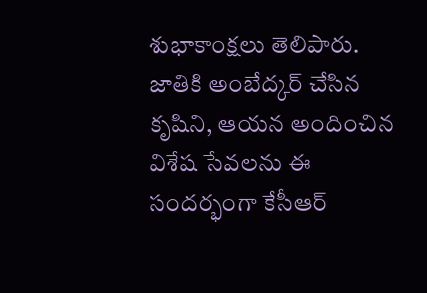శుభాకాంక్షలు తెలిపారు. జాతికి అంబేద్కర్ చేసిన కృషిని, ఆయన అందించిన విశేష సేవలను ఈ సందర్భంగా కేసీఆర్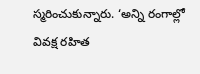స్మరించుకున్నారు. ‘అన్ని రంగాల్లో వివక్ష రహిత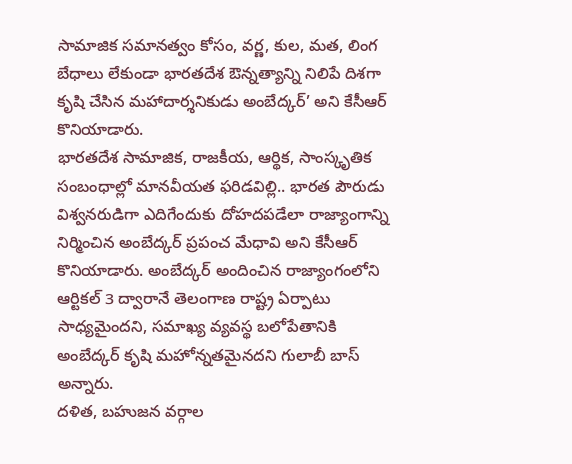సామాజిక సమానత్వం కోసం, వర్ణ, కుల, మత, లింగ బేధాలు లేకుండా భారతదేశ ఔన్నత్యాన్ని నిలిపే దిశగా కృషి చేసిన మహాదార్శనికుడు అంబేద్కర్’ అని కేసీఆర్ కొనియాడారు.
భారతదేశ సామాజిక, రాజకీయ, ఆర్థిక, సాంస్కృతిక సంబంధాల్లో మానవీయత ఫరిడవిల్లి.. భారత పౌరుడు విశ్వనరుడిగా ఎదిగేందుకు దోహదపడేలా రాజ్యాంగాన్ని నిర్మించిన అంబేద్కర్ ప్రపంచ మేధావి అని కేసీఆర్ కొనియాడారు. అంబేద్కర్ అందించిన రాజ్యాంగంలోని ఆర్టికల్ 3 ద్వారానే తెలంగాణ రాష్ట్ర ఏర్పాటు సాధ్యమైందని, సమాఖ్య వ్యవస్థ బలోపేతానికి అంబేద్కర్ కృషి మహోన్నతమైనదని గులాబీ బాస్ అన్నారు.
దళిత, బహుజన వర్గాల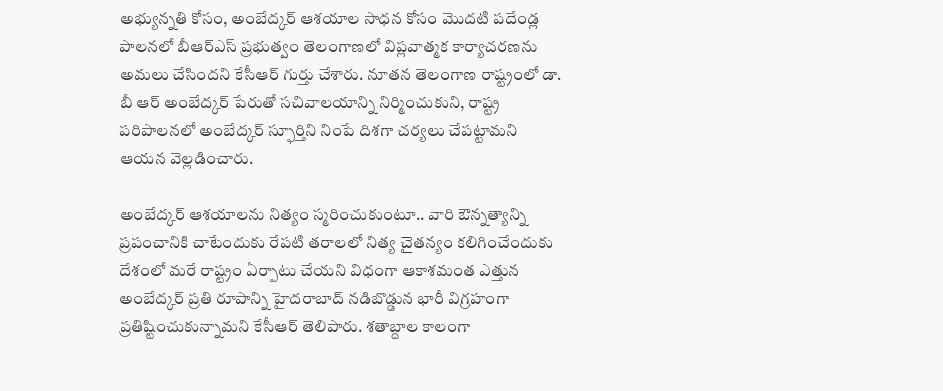అభ్యున్నతి కోసం, అంబేద్కర్ ఆశయాల సాధన కోసం మొదటి పదేండ్ల పాలనలో బీఆర్ఎస్ ప్రభుత్వం తెలంగాణలో విప్లవాత్మక కార్యాచరణను అమలు చేసిందని కేసీఆర్ గుర్తు చేశారు. నూతన తెలంగాణ రాష్ట్రంలో డా. బీ ఆర్ అంబేద్కర్ పేరుతో సచివాలయాన్ని నిర్మించుకుని, రాష్ట్ర పరిపాలనలో అంబేద్కర్ స్ఫూర్తిని నింపే దిశగా చర్యలు చేపట్టామని ఆయన వెల్లడించారు.

అంబేద్కర్ ఆశయాలను నిత్యం స్మరించుకుంటూ.. వారి ఔన్నత్యాన్ని ప్రపంచానికి చాటేందుకు రేపటి తరాలలో నిత్య చైతన్యం కలిగించేందుకు దేశంలో మరే రాష్ట్రం ఏర్పాటు చేయని విధంగా ఆకాశమంత ఎత్తున అంబేద్కర్ ప్రతి రూపాన్ని హైదరాబాద్ నడిబొడ్డున భారీ విగ్రహంగా ప్రతిష్టించుకున్నామని కేసీఆర్ తెలిపారు. శతాబ్దాల కాలంగా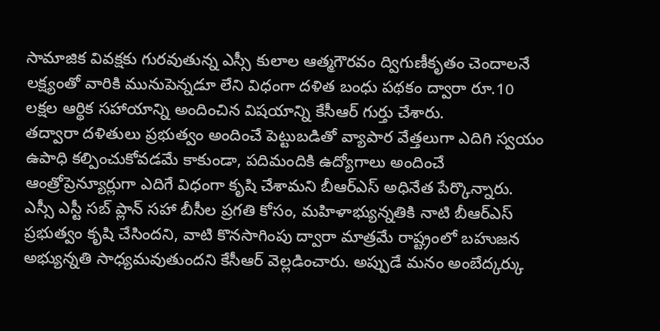సామాజిక వివక్షకు గురవుతున్న ఎస్సీ కులాల ఆత్మగౌరవం ద్విగుణీకృతం చెందాలనే లక్ష్యంతో వారికి మునుపెన్నడూ లేని విధంగా దళిత బంధు పథకం ద్వారా రూ.10 లక్షల ఆర్థిక సహాయాన్ని అందించిన విషయాన్ని కేసీఆర్ గుర్తు చేశారు.
తద్వారా దళితులు ప్రభుత్వం అందించే పెట్టుబడితో వ్యాపార వేత్తలుగా ఎదిగి స్వయం ఉపాధి కల్పించుకోవడమే కాకుండా, పదిమందికి ఉద్యోగాలు అందించే ఆంత్రోప్రెన్యూర్లుగా ఎదిగే విధంగా కృషి చేశామని బీఆర్ఎస్ అధినేత పేర్కొన్నారు. ఎస్సీ ఎస్టీ సబ్ ప్లాన్ సహా బీసీల ప్రగతి కోసం, మహిళాభ్యున్నతికి నాటి బీఆర్ఎస్ ప్రభుత్వం కృషి చేసిందని, వాటి కొనసాగింపు ద్వారా మాత్రమే రాష్ట్రంలో బహుజన అభ్యున్నతి సాధ్యమవుతుందని కేసీఆర్ వెల్లడించారు. అప్పుడే మనం అంబేద్కర్కు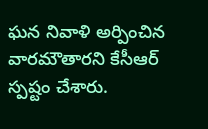ఘన నివాళి అర్పించిన వారమౌతారని కేసీఆర్ స్పష్టం చేశారు.